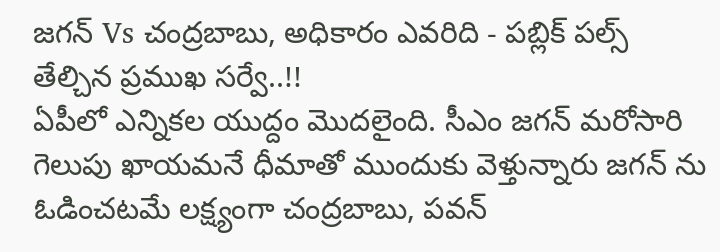జగన్ Vs చంద్రబాబు, అధికారం ఎవరిది - పబ్లిక్ పల్స్ తేల్చిన ప్రముఖ సర్వే..!!
ఏపీలో ఎన్నికల యుద్దం మొదలైంది. సీఎం జగన్ మరోసారి గెలుపు ఖాయమనే ధీమాతో ముందుకు వెళ్తున్నారు జగన్ ను ఓడించటమే లక్ష్యంగా చంద్రబాబు, పవన్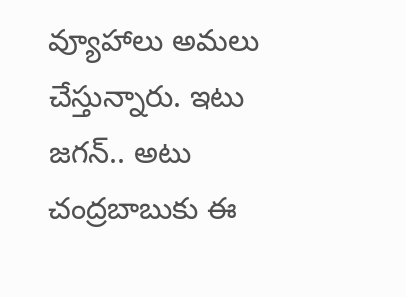వ్యూహాలు అమలు చేస్తున్నారు. ఇటు జగన్.. అటు చంద్రబాబుకు ఈ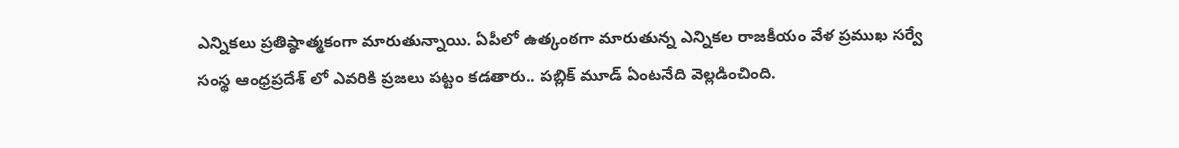ఎన్నికలు ప్రతిష్ఠాత్మకంగా మారుతున్నాయి. ఏపీలో ఉత్కంఠగా మారుతున్న ఎన్నికల రాజకీయం వేళ ప్రముఖ సర్వే సంస్థ ఆంధ్రప్రదేశ్ లో ఎవరికి ప్రజలు పట్టం కడతారు.. పబ్లిక్ మూడ్ ఏంటనేది వెల్లడించింది.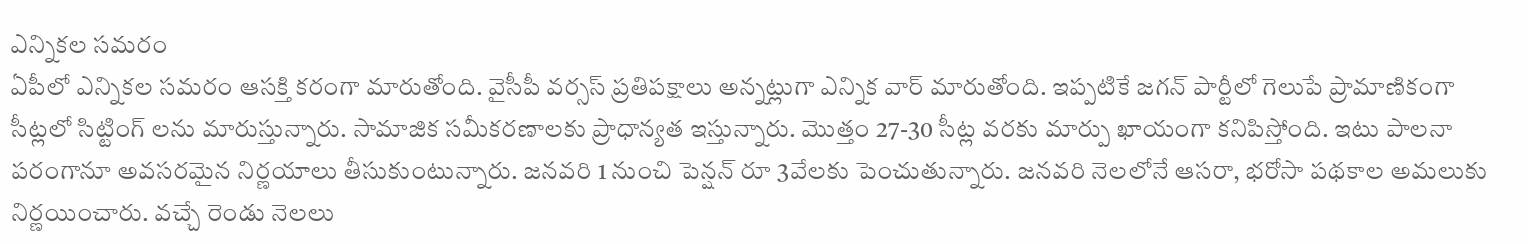ఎన్నికల సమరం
ఏపీలో ఎన్నికల సమరం ఆసక్తి కరంగా మారుతోంది. వైసీపీ వర్సస్ ప్రతిపక్షాలు అన్నట్లుగా ఎన్నిక వార్ మారుతోంది. ఇప్పటికే జగన్ పార్టీలో గెలుపే ప్రామాణికంగా సీట్లలో సిట్టింగ్ లను మారుస్తున్నారు. సామాజిక సమీకరణాలకు ప్రాధాన్యత ఇస్తున్నారు. మొత్తం 27-30 సీట్ల వరకు మార్పు ఖాయంగా కనిపిస్తోంది. ఇటు పాలనా పరంగానూ అవసరమైన నిర్ణయాలు తీసుకుంటున్నారు. జనవరి 1 నుంచి పెన్షన్ రూ 3వేలకు పెంచుతున్నారు. జనవరి నెలలోనే ఆసరా, భరోసా పథకాల అమలుకు నిర్ణయించారు. వచ్చే రెండు నెలలు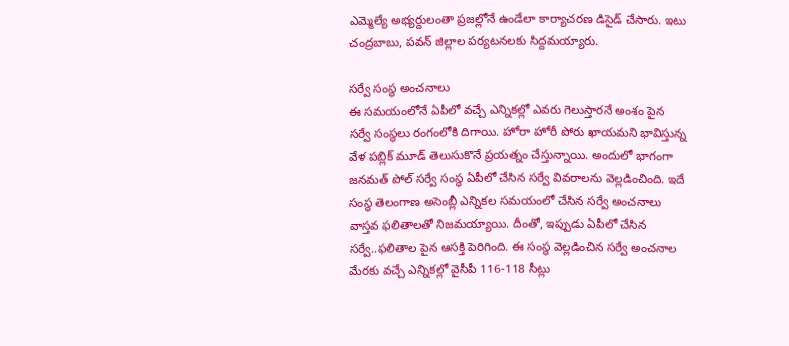ఎమ్మెల్యే అభ్యర్దులంతా ప్రజల్లోనే ఉండేలా కార్యాచరణ డిసైడ్ చేసారు. ఇటు చంద్రబాబు, పవన్ జిల్లాల పర్యటనలకు సిద్దమయ్యారు.

సర్వే సంస్థ అంచనాలు
ఈ సమయంలోనే ఏపీలో వచ్చే ఎన్నికల్లో ఎవరు గెలుస్తారనే అంశం పైన సర్వే సంస్థలు రంగంలోకి దిగాయి. హోరా హోరీ పోరు ఖాయమని భావిస్తున్న వేళ పబ్లిక్ మూడ్ తెలుసుకొనే ప్రయత్నం చేస్తున్నాయి. అందులో భాగంగా జనమత్ పోల్ సర్వే సంస్థ ఏపీలో చేసిన సర్వే వివరాలను వెల్లడించింది. ఇదే సంస్థ తెలంగాణ అసెంబ్లీ ఎన్నికల సమయంలో చేసిన సర్వే అంచనాలు వాస్తవ ఫలితాలతో నిజమయ్యాయి. దీంతో, ఇప్పుడు ఏపీలో చేసిన సర్వే..ఫలితాల పైన ఆసక్తి పెరిగింది. ఈ సంస్థ వెల్లడించిన సర్వే అంచనాల మేరకు వచ్చే ఎన్నికల్లో వైసీపీ 116-118 సీట్లు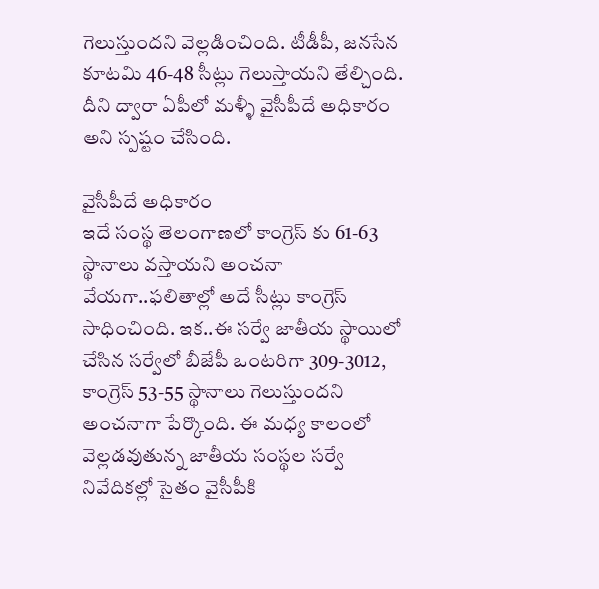గెలుస్తుందని వెల్లడించింది. టీడీపీ, జనసేన కూటమి 46-48 సీట్లు గెలుస్తాయని తేల్చింది. దీని ద్వారా ఏపీలో మళ్ళీ వైసీపీదే అధికారం అని స్పష్టం చేసింది.

వైసీపీదే అధికారం
ఇదే సంస్థ తెలంగాణలో కాంగ్రెస్ కు 61-63 స్థానాలు వస్తాయని అంచనా వేయగా..ఫలితాల్లో అదే సీట్లు కాంగ్రెస్ సాధించింది. ఇక..ఈ సర్వే జాతీయ స్థాయిలో చేసిన సర్వేలో బీజేపీ ఒంటరిగా 309-3012, కాంగ్రెస్ 53-55 స్థానాలు గెలుస్తుందని అంచనాగా పేర్కొంది. ఈ మధ్య కాలంలో వెల్లడవుతున్న జాతీయ సంస్థల సర్వే నివేదికల్లో సైతం వైసీపీకి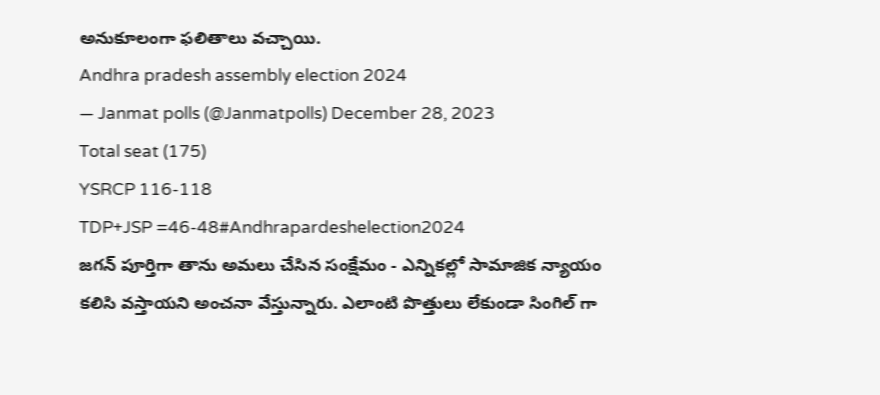అనుకూలంగా ఫలితాలు వచ్చాయి.
Andhra pradesh assembly election 2024
— Janmat polls (@Janmatpolls) December 28, 2023
Total seat (175)
YSRCP 116-118
TDP+JSP =46-48#Andhrapardeshelection2024
జగన్ పూర్తిగా తాను అమలు చేసిన సంక్షేమం - ఎన్నికల్లో సామాజిక న్యాయం కలిసి వస్తాయని అంచనా వేస్తున్నారు. ఎలాంటి పొత్తులు లేకుండా సింగిల్ గా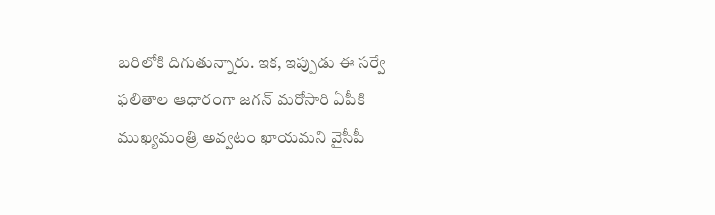బరిలోకి దిగుతున్నారు. ఇక, ఇప్పుడు ఈ సర్వే ఫలితాల ఆధారంగా జగన్ మరోసారి ఏపీకి ముఖ్యమంత్రి అవ్వటం ఖాయమని వైసీపీ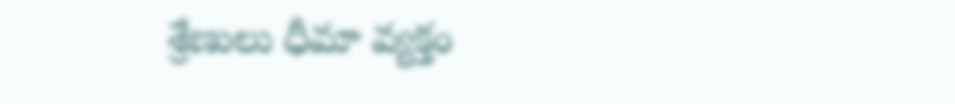శ్రేణులు ధీమా వ్యక్తం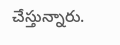చేస్తున్నారు.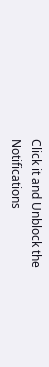Click it and Unblock the Notifications